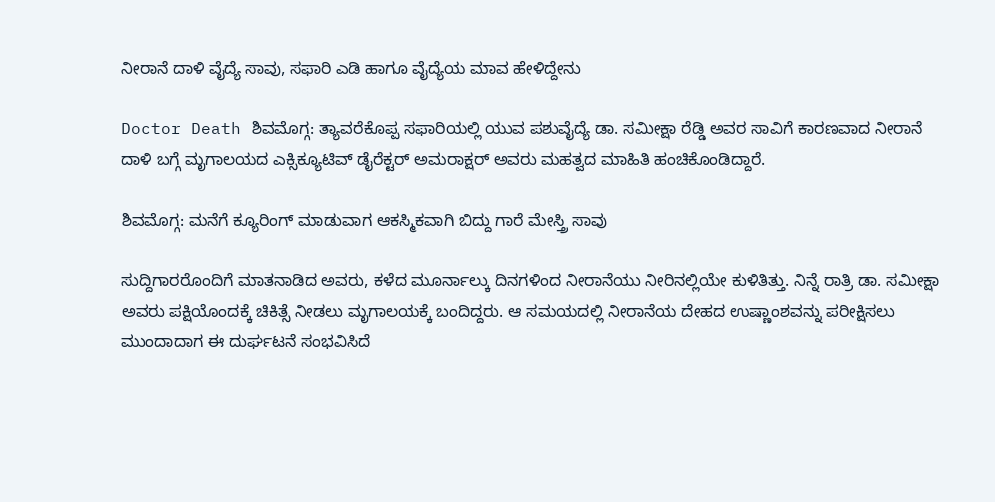ನೀರಾನೆ ದಾಳಿ ವೈದ್ಯೆ ಸಾವು, ಸಫಾರಿ ಎಡಿ ಹಾಗೂ ವೈದ್ಯೆಯ ಮಾವ ಹೇಳಿದ್ದೇನು

Doctor Death ಶಿವಮೊಗ್ಗ: ತ್ಯಾವರೆಕೊಪ್ಪ ಸಫಾರಿಯಲ್ಲಿ ಯುವ ಪಶುವೈದ್ಯೆ ಡಾ. ಸಮೀಕ್ಷಾ ರೆಡ್ಡಿ ಅವರ ಸಾವಿಗೆ ಕಾರಣವಾದ ನೀರಾನೆ ದಾಳಿ ಬಗ್ಗೆ ಮೃಗಾಲಯದ ಎಕ್ಸಿಕ್ಯೂಟಿವ್ ಡೈರೆಕ್ಟರ್ ಅಮರಾಕ್ಷರ್ ಅವರು ಮಹತ್ವದ ಮಾಹಿತಿ ಹಂಚಿಕೊಂಡಿದ್ದಾರೆ.

ಶಿವಮೊಗ್ಗ: ಮನೆಗೆ ಕ್ಯೂರಿಂಗ್ ಮಾಡುವಾಗ ಆಕಸ್ಮಿಕವಾಗಿ ಬಿದ್ದು ಗಾರೆ ಮೇಸ್ತ್ರಿ ಸಾವು

ಸುದ್ದಿಗಾರರೊಂದಿಗೆ ಮಾತನಾಡಿದ ಅವರು, ಕಳೆದ ಮೂರ್ನಾಲ್ಕು ದಿನಗಳಿಂದ ನೀರಾನೆಯು ನೀರಿನಲ್ಲಿಯೇ ಕುಳಿತಿತ್ತು. ನಿನ್ನೆ ರಾತ್ರಿ ಡಾ. ಸಮೀಕ್ಷಾ ಅವರು ಪಕ್ಷಿಯೊಂದಕ್ಕೆ ಚಿಕಿತ್ಸೆ ನೀಡಲು ಮೃಗಾಲಯಕ್ಕೆ ಬಂದಿದ್ದರು. ಆ ಸಮಯದಲ್ಲಿ ನೀರಾನೆಯ ದೇಹದ ಉಷ್ಣಾಂಶವನ್ನು ಪರೀಕ್ಷಿಸಲು ಮುಂದಾದಾಗ ಈ ದುರ್ಘಟನೆ ಸಂಭವಿಸಿದೆ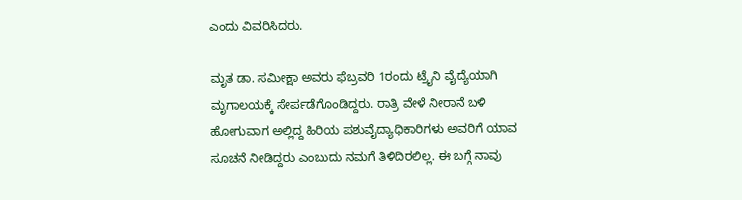ಎಂದು ವಿವರಿಸಿದರು.

ಮೃತ ಡಾ. ಸಮೀಕ್ಷಾ ಅವರು ಫೆಬ್ರವರಿ 1ರಂದು ಟ್ರೈನಿ ವೈದ್ಯೆಯಾಗಿ ಮೃಗಾಲಯಕ್ಕೆ ಸೇರ್ಪಡೆಗೊಂಡಿದ್ದರು. ರಾತ್ರಿ ವೇಳೆ ನೀರಾನೆ ಬಳಿ ಹೋಗುವಾಗ ಅಲ್ಲಿದ್ದ ಹಿರಿಯ ಪಶುವೈದ್ಯಾಧಿಕಾರಿಗಳು ಅವರಿಗೆ ಯಾವ ಸೂಚನೆ ನೀಡಿದ್ದರು ಎಂಬುದು ನಮಗೆ ತಿಳಿದಿರಲಿಲ್ಲ. ಈ ಬಗ್ಗೆ ನಾವು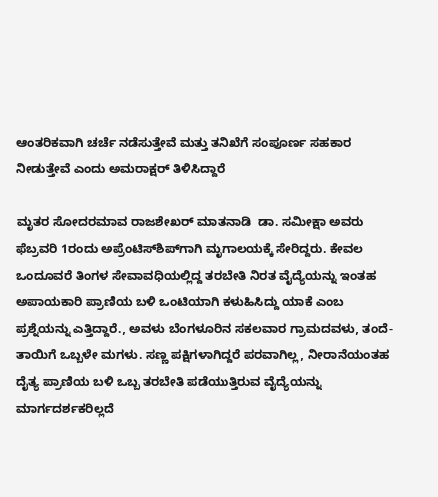ಆಂತರಿಕವಾಗಿ ಚರ್ಚೆ ನಡೆಸುತ್ತೇವೆ ಮತ್ತು ತನಿಖೆಗೆ ಸಂಪೂರ್ಣ ಸಹಕಾರ ನೀಡುತ್ತೇವೆ ಎಂದು ಅಮರಾಕ್ಷರ್ ತಿಳಿಸಿದ್ದಾರೆ

ಮೃತರ ಸೋದರಮಾವ ರಾಜಶೇಖರ್ ಮಾತನಾಡಿ  ಡಾ. ಸಮೀಕ್ಷಾ ಅವರು ಫೆಬ್ರವರಿ 1ರಂದು ಅಪ್ರೆಂಟಿಸ್‌ಶಿಪ್‌ಗಾಗಿ ಮೃಗಾಲಯಕ್ಕೆ ಸೇರಿದ್ದರು. ಕೇವಲ ಒಂದೂವರೆ ತಿಂಗಳ ಸೇವಾವಧಿಯಲ್ಲಿದ್ದ ತರಬೇತಿ ನಿರತ ವೈದ್ಯೆಯನ್ನು ಇಂತಹ ಅಪಾಯಕಾರಿ ಪ್ರಾಣಿಯ ಬಳಿ ಒಂಟಿಯಾಗಿ ಕಳುಹಿಸಿದ್ದು ಯಾಕೆ ಎಂಬ ಪ್ರಶ್ನೆಯನ್ನು ಎತ್ತಿದ್ದಾರೆ., ಅವಳು ಬೆಂಗಳೂರಿನ ಸಕಲವಾರ ಗ್ರಾಮದವಳು, ತಂದೆ-ತಾಯಿಗೆ ಒಬ್ಬಳೇ ಮಗಳು. ಸಣ್ಣ ಪಕ್ಷಿಗಳಾಗಿದ್ದರೆ ಪರವಾಗಿಲ್ಲ, ನೀರಾನೆಯಂತಹ ದೈತ್ಯ ಪ್ರಾಣಿಯ ಬಳಿ ಒಬ್ಬ ತರಬೇತಿ ಪಡೆಯುತ್ತಿರುವ ವೈದ್ಯೆಯನ್ನು ಮಾರ್ಗದರ್ಶಕರಿಲ್ಲದೆ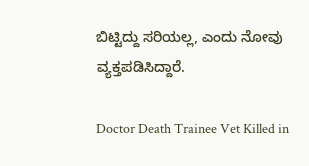ಬಿಟ್ಟಿದ್ದು ಸರಿಯಲ್ಲ, ಎಂದು ನೋವು ವ್ಯಕ್ತಪಡಿಸಿದ್ದಾರೆ.

Doctor Death Trainee Vet Killed in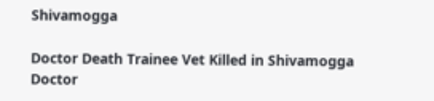Shivamogga

Doctor Death Trainee Vet Killed in Shivamogga
Doctor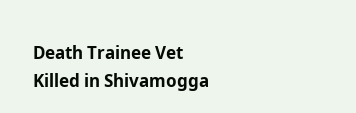Death Trainee Vet Killed in Shivamogga